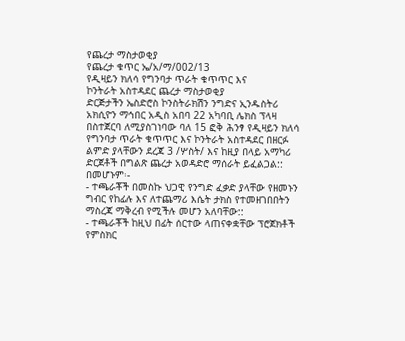የጨረታ ማስታወቂያ
የጨረታ ቁጥር ኤ/አ/ማ/002/13
የዲዛይን ክለሳ የግንባታ ጥራት ቁጥጥር እና
ኮንትራት አስተዳደር ጨረታ ማስታወቂያ
ድርጅታችን ኤስድሮስ ኮንስትራክሽን ንግድና ኢንዱስትሪ አክሲዮን ማኅበር አዲስ አበባ 22 አካባቢ ሌክስ ፕላዛ በስተጀርባ ለሚያስገነባው ባለ 15 ፎቅ ሕንፃ የዲዛይን ክለሳ የግንባታ ጥራት ቁጥጥር እና ኮንትራት አስተዳደር በዘርፉ ልምድ ያላቸውን ደረጃ 3 /ሦስት/ እና ከዚያ በላይ አማካሪ ድርጀቶች በግልጽ ጨረታ አወዳድሮ ማሰራት ይፈልጋል::
በመሆኑም፡-
- ተጫራቾች በመስኩ ህጋዊ የንግድ ፈቃድ ያላቸው የዘመኑን ግብር የከፊሉ እና ለተጨማሪ እሴት ታክስ የተመዘገበበትን ማስረጃ ማቅረብ የሚችሉ መሆን አለባቸው::
- ተጫራቾች ከዚህ በፊት ሰርተው ላጠናቀቋቸው ፕሮጀክቶች የምስክር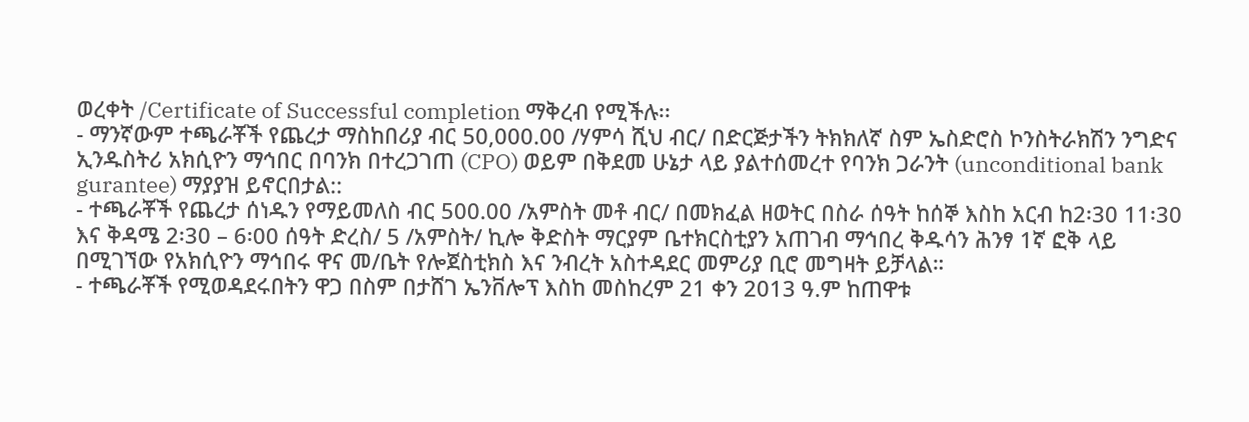ወረቀት /Certificate of Successful completion ማቅረብ የሚችሉ፡፡
- ማንኛውም ተጫራቾች የጨረታ ማስከበሪያ ብር 50,000.00 /ሃምሳ ሺህ ብር/ በድርጅታችን ትክክለኛ ስም ኤስድሮስ ኮንስትራክሽን ንግድና ኢንዱስትሪ አክሲዮን ማኅበር በባንክ በተረጋገጠ (CPO) ወይም በቅደመ ሁኔታ ላይ ያልተሰመረተ የባንክ ጋራንት (unconditional bank gurantee) ማያያዝ ይኖርበታል::
- ተጫራቾች የጨረታ ሰነዱን የማይመለስ ብር 500.00 /አምስት መቶ ብር/ በመክፈል ዘወትር በስራ ሰዓት ከሰኞ እስከ አርብ ከ2፡30 11፡30 እና ቅዳሜ 2፡30 – 6፡00 ሰዓት ድረስ/ 5 /አምስት/ ኪሎ ቅድስት ማርያም ቤተክርስቲያን አጠገብ ማኅበረ ቅዱሳን ሕንፃ 1ኛ ፎቅ ላይ በሚገኘው የአክሲዮን ማኅበሩ ዋና መ/ቤት የሎጀስቲክስ እና ንብረት አስተዳደር መምሪያ ቢሮ መግዛት ይቻላል።
- ተጫራቾች የሚወዳደሩበትን ዋጋ በስም በታሸገ ኤንቨሎፕ እስከ መስከረም 21 ቀን 2013 ዓ.ም ከጠዋቱ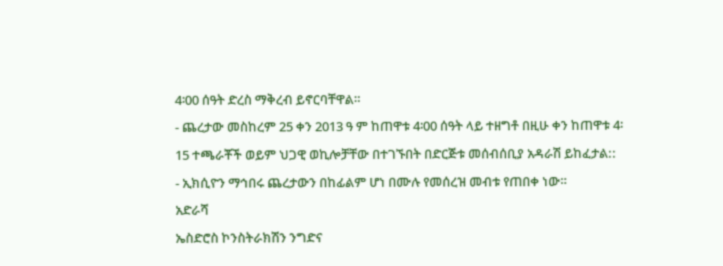4፡00 ሰዓት ድረስ ማቅረብ ይኖርባቸዋል።
- ጨረታው መስከረም 25 ቀን 2013 ዓ ም ከጠዋቱ 4፡00 ሰዓት ላይ ተዘግቶ በዚሁ ቀን ከጠዋቱ 4፡15 ተጫራቾች ወይም ህጋዊ ወኪሎቻቸው በተገኙበት በድርጅቱ መሰብሰቢያ አዳራሽ ይከፈታል::
- ኢክሲዮን ማኅበሩ ጨረታውን በከፊልም ሆነ በሙሉ የመሰረዝ መብቱ የጠበቀ ነው።
አድራሻ
ኤስድሮስ ኮንስትራክሽን ንግድና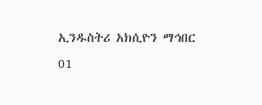ኢንዱስትሪ አክሲዮን ማኅበር
01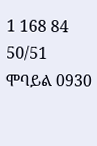1 168 84 50/51
ሞባይል 0930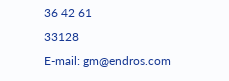36 42 61
33128
E-mail: gm@endros.com